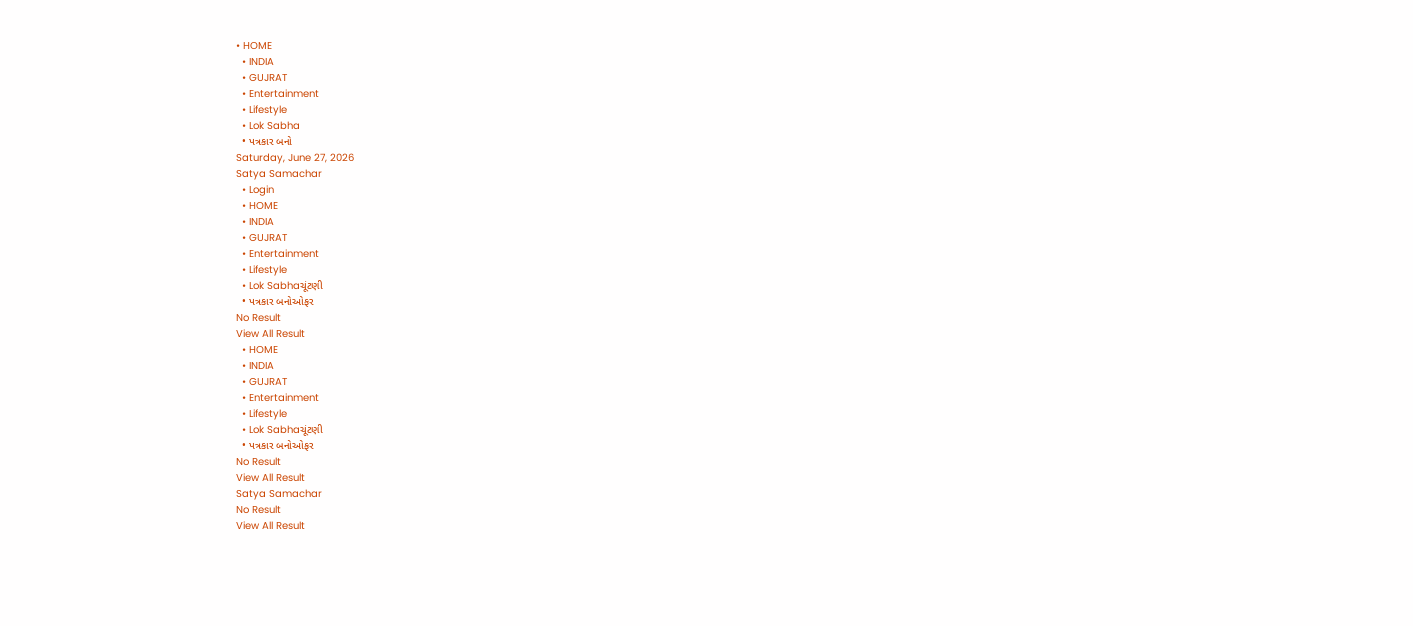• HOME
  • INDIA
  • GUJRAT
  • Entertainment
  • Lifestyle
  • Lok Sabha
  • પત્રકાર બનો
Saturday, June 27, 2026
Satya Samachar
  • Login
  • HOME
  • INDIA
  • GUJRAT
  • Entertainment
  • Lifestyle
  • Lok Sabhaચૂંટણી
  • પત્રકાર બનોઓફર
No Result
View All Result
  • HOME
  • INDIA
  • GUJRAT
  • Entertainment
  • Lifestyle
  • Lok Sabhaચૂંટણી
  • પત્રકાર બનોઓફર
No Result
View All Result
Satya Samachar
No Result
View All Result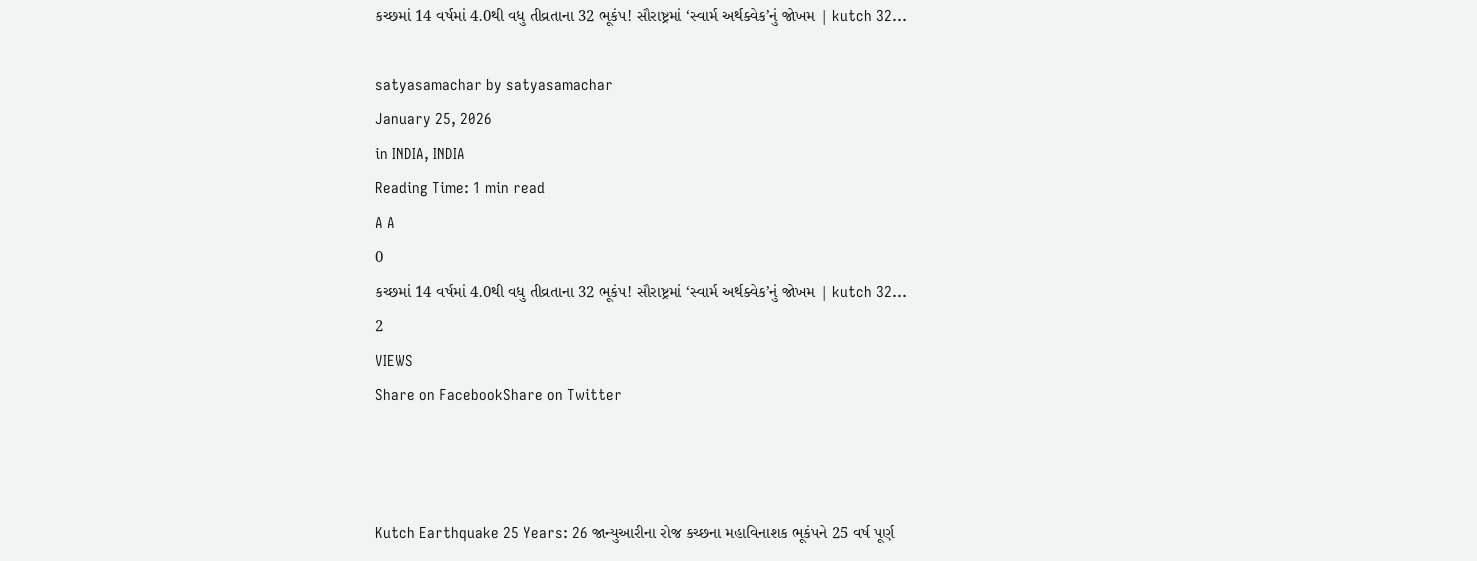કચ્છમાં 14 વર્ષમાં 4.0થી વધુ તીવ્રતાના 32 ભૂકંપ! સૌરાષ્ટ્રમાં ‘સ્વાર્મ અર્થક્વેક’નું જોખમ | kutch 32…

satyasamachar by satyasamachar
January 25, 2026
in INDIA, INDIA
Reading Time: 1 min read
A A
0
કચ્છમાં 14 વર્ષમાં 4.0થી વધુ તીવ્રતાના 32 ભૂકંપ! સૌરાષ્ટ્રમાં ‘સ્વાર્મ અર્થક્વેક’નું જોખમ | kutch 32…
2
VIEWS
Share on FacebookShare on Twitter



Kutch Earthquake 25 Years: 26 જાન્યુઆરીના રોજ કચ્છના મહાવિનાશક ભૂકંપને 25 વર્ષ પૂર્ણ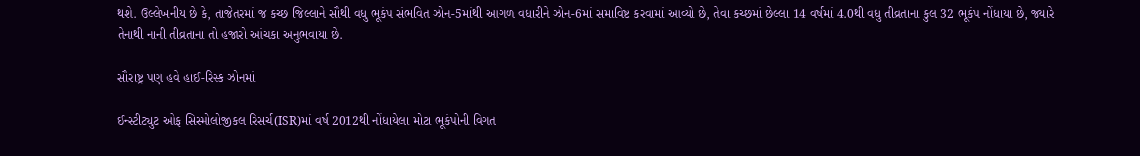થશે. ઉલ્લેખનીય છે કે, તાજેતરમાં જ કચ્છ જિલ્લાને સૌથી વધુ ભૂકંપ સંભવિત ઝોન-5માંથી આગળ વધારીને ઝોન-6માં સમાવિષ્ટ કરવામાં આવ્યો છે, તેવા કચ્છમાં છેલ્લા 14 વર્ષમાં 4.0થી વધુ તીવ્રતાના કુલ 32 ભૂકંપ નોંધાયા છે, જ્યારે તેનાથી નાની તીવ્રતાના તો હજારો આંચકા અનુભવાયા છે.

સૌરાષ્ટ્ર પણ હવે હાઈ-રિસ્ક ઝોનમાં

ઈન્સ્ટીટ્યુટ ઓફ સિસ્મોલોજીકલ રિસર્ચ(ISR)માં વર્ષ 2012થી નોંધાયેલા મોટા ભૂકંપોની વિગત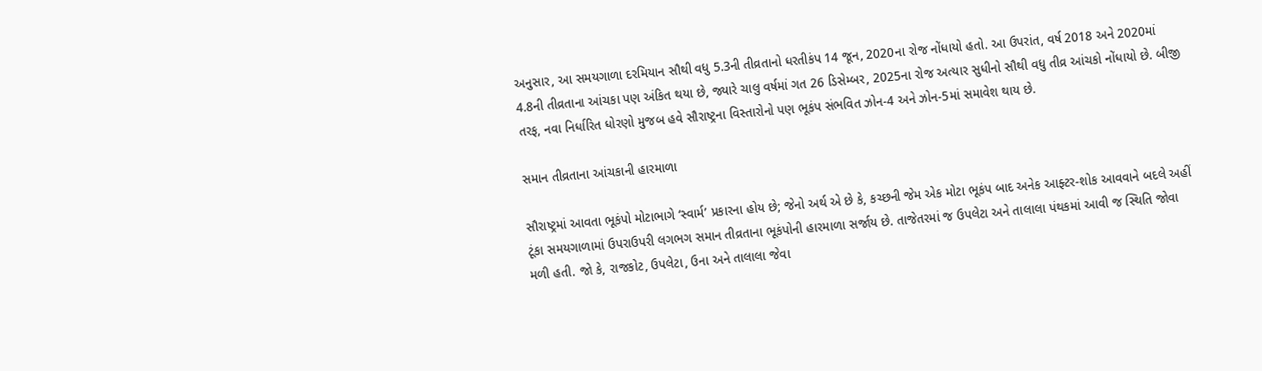અનુસાર, આ સમયગાળા દરમિયાન સૌથી વધુ 5.3ની તીવ્રતાનો ધરતીકંપ 14 જૂન, 2020ના રોજ નોંધાયો હતો. આ ઉપરાંત, વર્ષ 2018 અને 2020માં 4.8ની તીવ્રતાના આંચકા પણ અંકિત થયા છે, જ્યારે ચાલુ વર્ષમાં ગત 26 ડિસેમ્બર, 2025ના રોજ અત્યાર સુધીનો સૌથી વધુ તીવ્ર આંચકો નોંધાયો છે. બીજી તરફ, નવા નિર્ધારિત ધોરણો મુજબ હવે સૌરાષ્ટ્રના વિસ્તારોનો પણ ભૂકંપ સંભવિત ઝોન-4 અને ઝોન-5માં સમાવેશ થાય છે.

સમાન તીવ્રતાના આંચકાની હારમાળા

સૌરાષ્ટ્રમાં આવતા ભૂકંપો મોટાભાગે ‘સ્વાર્મ’ પ્રકારના હોય છે; જેનો અર્થ એ છે કે, કચ્છની જેમ એક મોટા ભૂકંપ બાદ અનેક આફ્ટર-શોક આવવાને બદલે અહીં ટૂંકા સમયગાળામાં ઉપરાઉપરી લગભગ સમાન તીવ્રતાના ભૂકંપોની હારમાળા સર્જાય છે. તાજેતરમાં જ ઉપલેટા અને તાલાલા પંથકમાં આવી જ સ્થિતિ જોવા મળી હતી. જો કે, રાજકોટ, ઉપલેટા, ઉના અને તાલાલા જેવા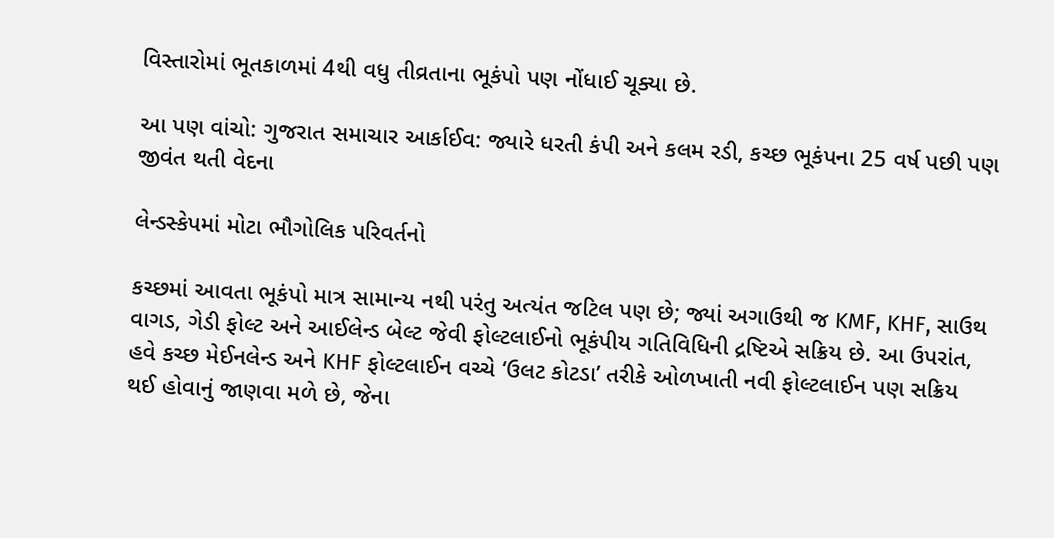વિસ્તારોમાં ભૂતકાળમાં 4થી વધુ તીવ્રતાના ભૂકંપો પણ નોંધાઈ ચૂક્યા છે.

આ પણ વાંચો: ગુજરાત સમાચાર આર્કાઈવ: જ્યારે ધરતી કંપી અને કલમ રડી, કચ્છ ભૂકંપના 25 વર્ષ પછી પણ જીવંત થતી વેદના

લેન્ડસ્કેપમાં મોટા ભૌગોલિક પરિવર્તનો

કચ્છમાં આવતા ભૂકંપો માત્ર સામાન્ય નથી પરંતુ અત્યંત જટિલ પણ છે; જ્યાં અગાઉથી જ KMF, KHF, સાઉથ વાગડ, ગેડી ફોલ્ટ અને આઈલેન્ડ બેલ્ટ જેવી ફોલ્ટલાઈનો ભૂકંપીય ગતિવિધિની દ્રષ્ટિએ સક્રિય છે. આ ઉપરાંત, હવે કચ્છ મેઈનલેન્ડ અને KHF ફોલ્ટલાઈન વચ્ચે ‘ઉલટ કોટડા’ તરીકે ઓળખાતી નવી ફોલ્ટલાઈન પણ સક્રિય થઈ હોવાનું જાણવા મળે છે, જેના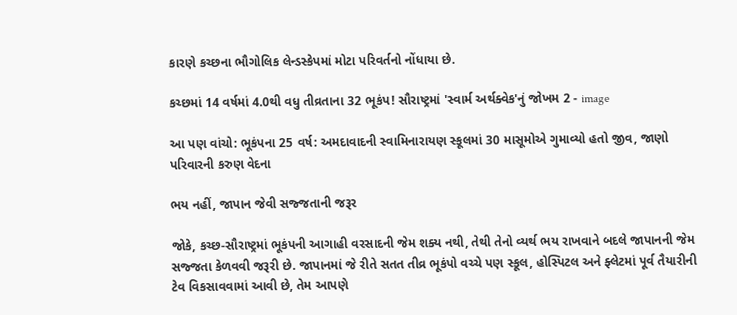કારણે કચ્છના ભૌગોલિક લેન્ડસ્કેપમાં મોટા પરિવર્તનો નોંધાયા છે.

કચ્છમાં 14 વર્ષમાં 4.0થી વધુ તીવ્રતાના 32 ભૂકંપ! સૌરાષ્ટ્રમાં 'સ્વાર્મ અર્થક્વેક'નું જોખમ 2 - image

આ પણ વાંચો: ભૂકંપના 25 વર્ષ: અમદાવાદની સ્વામિનારાયણ સ્કૂલમાં 30 માસૂમોએ ગુમાવ્યો હતો જીવ, જાણો પરિવારની કરુણ વેદના

ભય નહીં, જાપાન જેવી સજ્જતાની જરૂર

જોકે, કચ્છ-સૌરાષ્ટ્રમાં ભૂકંપની આગાહી વરસાદની જેમ શક્ય નથી, તેથી તેનો વ્યર્થ ભય રાખવાને બદલે જાપાનની જેમ સજ્જતા કેળવવી જરૂરી છે. જાપાનમાં જે રીતે સતત તીવ્ર ભૂકંપો વચ્ચે પણ સ્કૂલ, હોસ્પિટલ અને ફ્લેટમાં પૂર્વ તૈયારીની ટેવ વિકસાવવામાં આવી છે, તેમ આપણે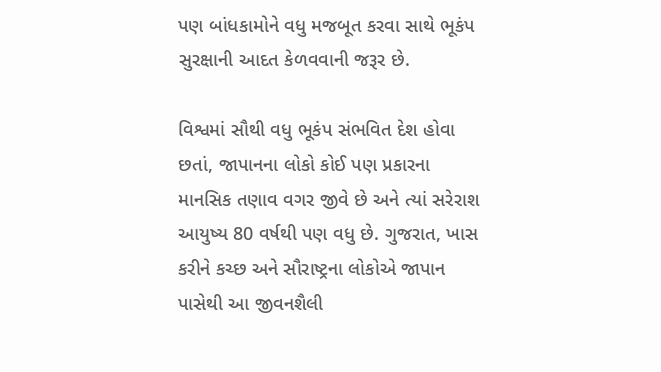પણ બાંધકામોને વધુ મજબૂત કરવા સાથે ભૂકંપ સુરક્ષાની આદત કેળવવાની જરૂર છે.

વિશ્વમાં સૌથી વધુ ભૂકંપ સંભવિત દેશ હોવા છતાં, જાપાનના લોકો કોઈ પણ પ્રકારના માનસિક તણાવ વગર જીવે છે અને ત્યાં સરેરાશ આયુષ્ય 80 વર્ષથી પણ વધુ છે. ગુજરાત, ખાસ કરીને કચ્છ અને સૌરાષ્ટ્રના લોકોએ જાપાન પાસેથી આ જીવનશૈલી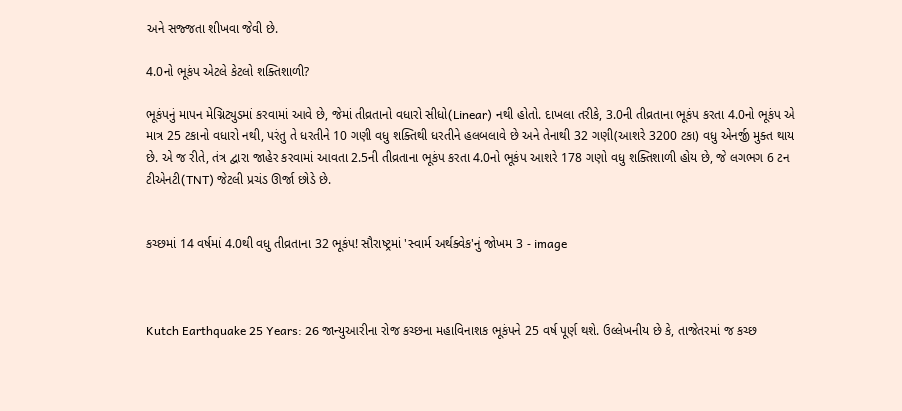અને સજ્જતા શીખવા જેવી છે.

4.0નો ભૂકંપ એટલે કેટલો શક્તિશાળી?

ભૂકંપનું માપન મેગ્નિટ્યુડમાં કરવામાં આવે છે, જેમાં તીવ્રતાનો વધારો સીધો(Linear) નથી હોતો. દાખલા તરીકે, 3.0ની તીવ્રતાના ભૂકંપ કરતા 4.0નો ભૂકંપ એ માત્ર 25 ટકાનો વધારો નથી, પરંતુ તે ધરતીને 10 ગણી વધુ શક્તિથી ધરતીને હલબલાવે છે અને તેનાથી 32 ગણી(આશરે 3200 ટકા) વધુ એનર્જી મુક્ત થાય છે. એ જ રીતે, તંત્ર દ્વારા જાહેર કરવામાં આવતા 2.5ની તીવ્રતાના ભૂકંપ કરતા 4.0નો ભૂકંપ આશરે 178 ગણો વધુ શક્તિશાળી હોય છે, જે લગભગ 6 ટન ટીએનટી(TNT) જેટલી પ્રચંડ ઊર્જા છોડે છે.


કચ્છમાં 14 વર્ષમાં 4.0થી વધુ તીવ્રતાના 32 ભૂકંપ! સૌરાષ્ટ્રમાં 'સ્વાર્મ અર્થક્વેક'નું જોખમ 3 - image



Kutch Earthquake 25 Years: 26 જાન્યુઆરીના રોજ કચ્છના મહાવિનાશક ભૂકંપને 25 વર્ષ પૂર્ણ થશે. ઉલ્લેખનીય છે કે, તાજેતરમાં જ કચ્છ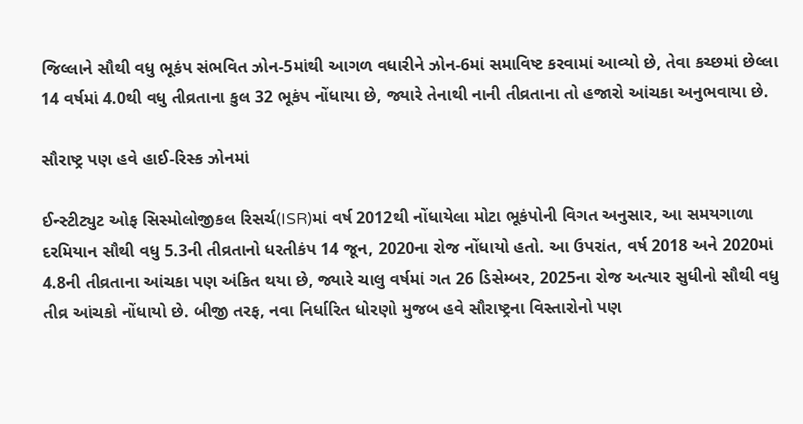જિલ્લાને સૌથી વધુ ભૂકંપ સંભવિત ઝોન-5માંથી આગળ વધારીને ઝોન-6માં સમાવિષ્ટ કરવામાં આવ્યો છે, તેવા કચ્છમાં છેલ્લા 14 વર્ષમાં 4.0થી વધુ તીવ્રતાના કુલ 32 ભૂકંપ નોંધાયા છે, જ્યારે તેનાથી નાની તીવ્રતાના તો હજારો આંચકા અનુભવાયા છે.

સૌરાષ્ટ્ર પણ હવે હાઈ-રિસ્ક ઝોનમાં

ઈન્સ્ટીટ્યુટ ઓફ સિસ્મોલોજીકલ રિસર્ચ(ISR)માં વર્ષ 2012થી નોંધાયેલા મોટા ભૂકંપોની વિગત અનુસાર, આ સમયગાળા દરમિયાન સૌથી વધુ 5.3ની તીવ્રતાનો ધરતીકંપ 14 જૂન, 2020ના રોજ નોંધાયો હતો. આ ઉપરાંત, વર્ષ 2018 અને 2020માં 4.8ની તીવ્રતાના આંચકા પણ અંકિત થયા છે, જ્યારે ચાલુ વર્ષમાં ગત 26 ડિસેમ્બર, 2025ના રોજ અત્યાર સુધીનો સૌથી વધુ તીવ્ર આંચકો નોંધાયો છે. બીજી તરફ, નવા નિર્ધારિત ધોરણો મુજબ હવે સૌરાષ્ટ્રના વિસ્તારોનો પણ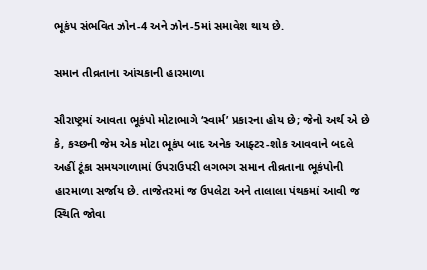ભૂકંપ સંભવિત ઝોન-4 અને ઝોન-5માં સમાવેશ થાય છે.

સમાન તીવ્રતાના આંચકાની હારમાળા

સૌરાષ્ટ્રમાં આવતા ભૂકંપો મોટાભાગે ‘સ્વાર્મ’ પ્રકારના હોય છે; જેનો અર્થ એ છે કે, કચ્છની જેમ એક મોટા ભૂકંપ બાદ અનેક આફ્ટર-શોક આવવાને બદલે અહીં ટૂંકા સમયગાળામાં ઉપરાઉપરી લગભગ સમાન તીવ્રતાના ભૂકંપોની હારમાળા સર્જાય છે. તાજેતરમાં જ ઉપલેટા અને તાલાલા પંથકમાં આવી જ સ્થિતિ જોવા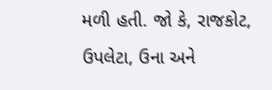મળી હતી. જો કે, રાજકોટ, ઉપલેટા, ઉના અને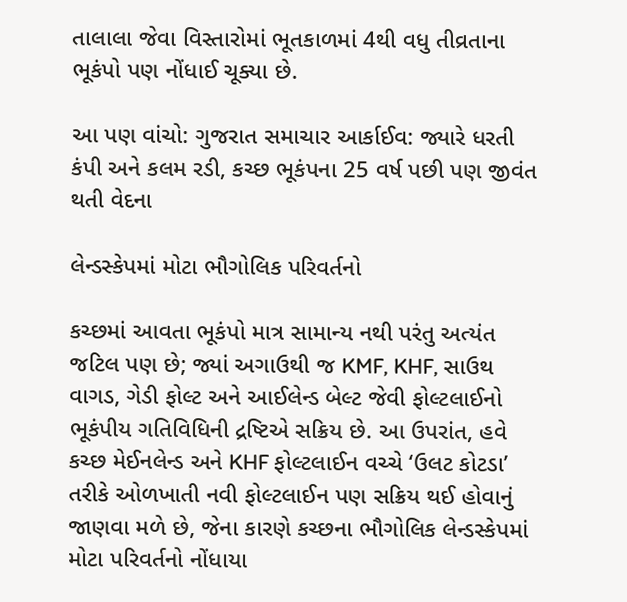તાલાલા જેવા વિસ્તારોમાં ભૂતકાળમાં 4થી વધુ તીવ્રતાના ભૂકંપો પણ નોંધાઈ ચૂક્યા છે.

આ પણ વાંચો: ગુજરાત સમાચાર આર્કાઈવ: જ્યારે ધરતી કંપી અને કલમ રડી, કચ્છ ભૂકંપના 25 વર્ષ પછી પણ જીવંત થતી વેદના

લેન્ડસ્કેપમાં મોટા ભૌગોલિક પરિવર્તનો

કચ્છમાં આવતા ભૂકંપો માત્ર સામાન્ય નથી પરંતુ અત્યંત જટિલ પણ છે; જ્યાં અગાઉથી જ KMF, KHF, સાઉથ વાગડ, ગેડી ફોલ્ટ અને આઈલેન્ડ બેલ્ટ જેવી ફોલ્ટલાઈનો ભૂકંપીય ગતિવિધિની દ્રષ્ટિએ સક્રિય છે. આ ઉપરાંત, હવે કચ્છ મેઈનલેન્ડ અને KHF ફોલ્ટલાઈન વચ્ચે ‘ઉલટ કોટડા’ તરીકે ઓળખાતી નવી ફોલ્ટલાઈન પણ સક્રિય થઈ હોવાનું જાણવા મળે છે, જેના કારણે કચ્છના ભૌગોલિક લેન્ડસ્કેપમાં મોટા પરિવર્તનો નોંધાયા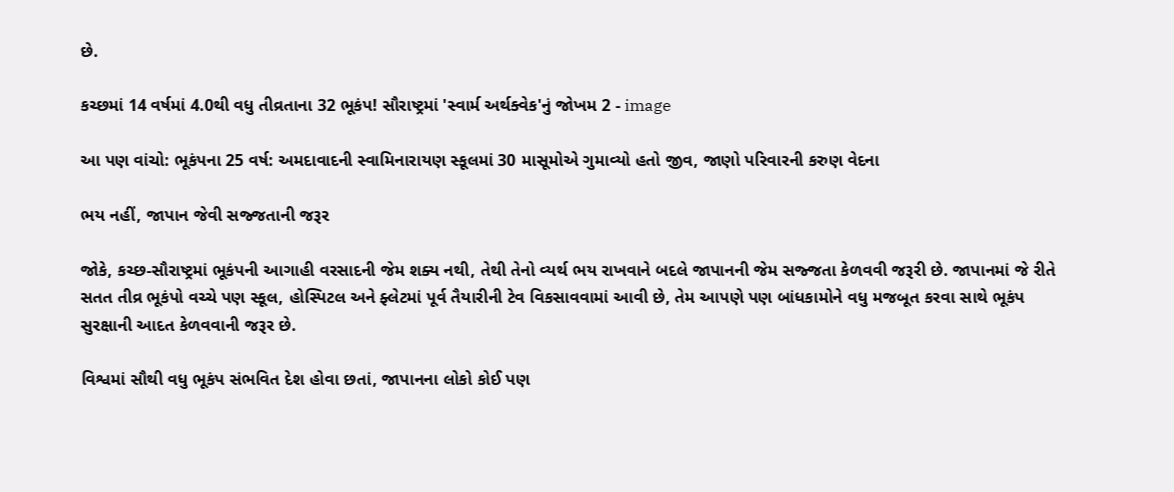છે.

કચ્છમાં 14 વર્ષમાં 4.0થી વધુ તીવ્રતાના 32 ભૂકંપ! સૌરાષ્ટ્રમાં 'સ્વાર્મ અર્થક્વેક'નું જોખમ 2 - image

આ પણ વાંચો: ભૂકંપના 25 વર્ષ: અમદાવાદની સ્વામિનારાયણ સ્કૂલમાં 30 માસૂમોએ ગુમાવ્યો હતો જીવ, જાણો પરિવારની કરુણ વેદના

ભય નહીં, જાપાન જેવી સજ્જતાની જરૂર

જોકે, કચ્છ-સૌરાષ્ટ્રમાં ભૂકંપની આગાહી વરસાદની જેમ શક્ય નથી, તેથી તેનો વ્યર્થ ભય રાખવાને બદલે જાપાનની જેમ સજ્જતા કેળવવી જરૂરી છે. જાપાનમાં જે રીતે સતત તીવ્ર ભૂકંપો વચ્ચે પણ સ્કૂલ, હોસ્પિટલ અને ફ્લેટમાં પૂર્વ તૈયારીની ટેવ વિકસાવવામાં આવી છે, તેમ આપણે પણ બાંધકામોને વધુ મજબૂત કરવા સાથે ભૂકંપ સુરક્ષાની આદત કેળવવાની જરૂર છે.

વિશ્વમાં સૌથી વધુ ભૂકંપ સંભવિત દેશ હોવા છતાં, જાપાનના લોકો કોઈ પણ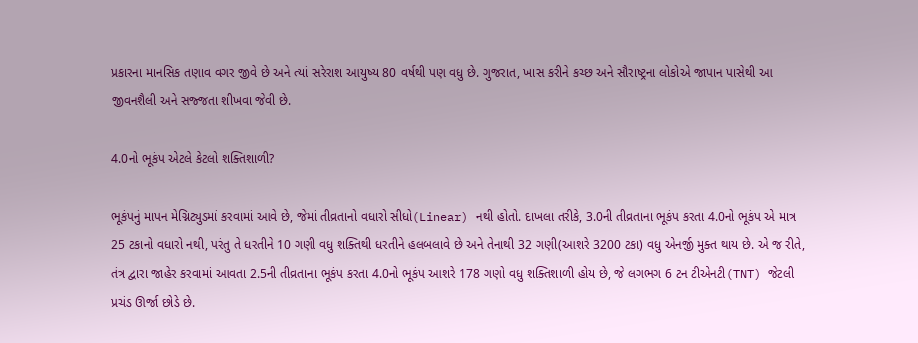પ્રકારના માનસિક તણાવ વગર જીવે છે અને ત્યાં સરેરાશ આયુષ્ય 80 વર્ષથી પણ વધુ છે. ગુજરાત, ખાસ કરીને કચ્છ અને સૌરાષ્ટ્રના લોકોએ જાપાન પાસેથી આ જીવનશૈલી અને સજ્જતા શીખવા જેવી છે.

4.0નો ભૂકંપ એટલે કેટલો શક્તિશાળી?

ભૂકંપનું માપન મેગ્નિટ્યુડમાં કરવામાં આવે છે, જેમાં તીવ્રતાનો વધારો સીધો(Linear) નથી હોતો. દાખલા તરીકે, 3.0ની તીવ્રતાના ભૂકંપ કરતા 4.0નો ભૂકંપ એ માત્ર 25 ટકાનો વધારો નથી, પરંતુ તે ધરતીને 10 ગણી વધુ શક્તિથી ધરતીને હલબલાવે છે અને તેનાથી 32 ગણી(આશરે 3200 ટકા) વધુ એનર્જી મુક્ત થાય છે. એ જ રીતે, તંત્ર દ્વારા જાહેર કરવામાં આવતા 2.5ની તીવ્રતાના ભૂકંપ કરતા 4.0નો ભૂકંપ આશરે 178 ગણો વધુ શક્તિશાળી હોય છે, જે લગભગ 6 ટન ટીએનટી(TNT) જેટલી પ્રચંડ ઊર્જા છોડે છે.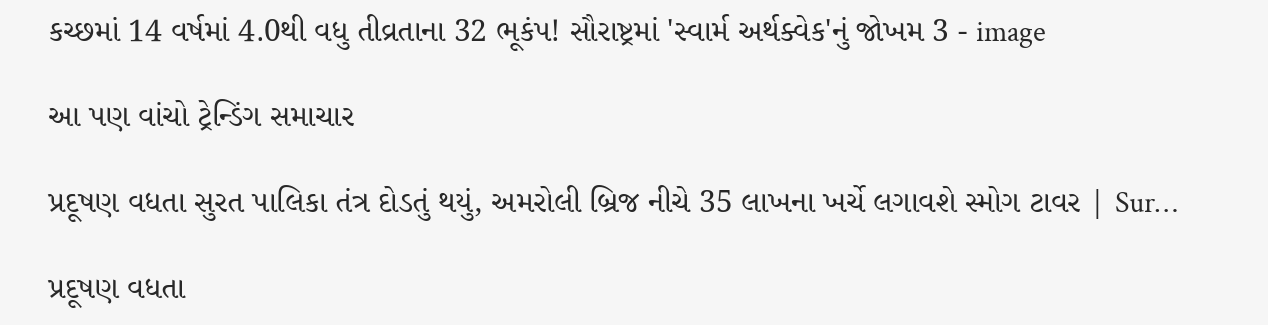કચ્છમાં 14 વર્ષમાં 4.0થી વધુ તીવ્રતાના 32 ભૂકંપ! સૌરાષ્ટ્રમાં 'સ્વાર્મ અર્થક્વેક'નું જોખમ 3 - image

આ પણ વાંચો ટ્રેન્ડિંગ સમાચાર

પ્રદૂષણ વધતા સુરત પાલિકા તંત્ર દોડતું થયું, અમરોલી બ્રિજ નીચે 35 લાખના ખર્ચે લગાવશે સ્મોગ ટાવર | Sur…

પ્રદૂષણ વધતા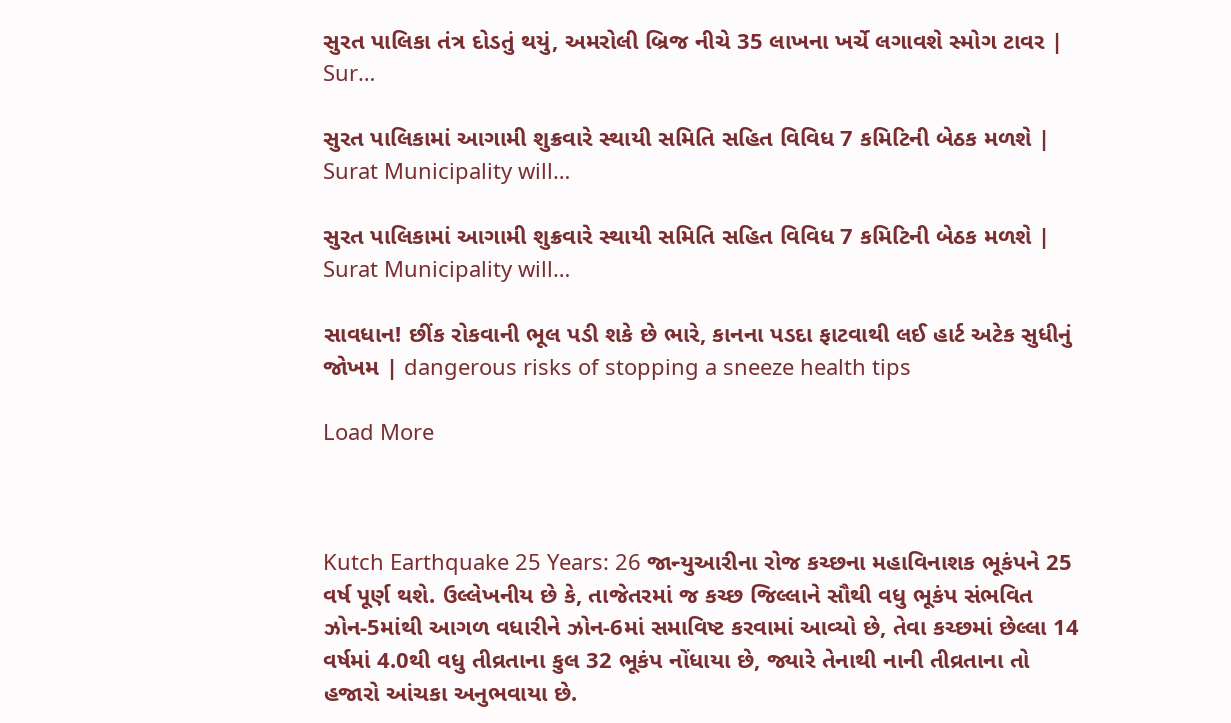સુરત પાલિકા તંત્ર દોડતું થયું, અમરોલી બ્રિજ નીચે 35 લાખના ખર્ચે લગાવશે સ્મોગ ટાવર | Sur…

સુરત પાલિકામાં આગામી શુક્રવારે સ્થાયી સમિતિ સહિત વિવિધ 7 કમિટિની બેઠક મળશે | Surat Municipality will…

સુરત પાલિકામાં આગામી શુક્રવારે સ્થાયી સમિતિ સહિત વિવિધ 7 કમિટિની બેઠક મળશે | Surat Municipality will…

સાવધાન! છીંક રોકવાની ભૂલ પડી શકે છે ભારે, કાનના પડદા ફાટવાથી લઈ હાર્ટ અટેક સુધીનું જોખમ | dangerous risks of stopping a sneeze health tips

Load More



Kutch Earthquake 25 Years: 26 જાન્યુઆરીના રોજ કચ્છના મહાવિનાશક ભૂકંપને 25 વર્ષ પૂર્ણ થશે. ઉલ્લેખનીય છે કે, તાજેતરમાં જ કચ્છ જિલ્લાને સૌથી વધુ ભૂકંપ સંભવિત ઝોન-5માંથી આગળ વધારીને ઝોન-6માં સમાવિષ્ટ કરવામાં આવ્યો છે, તેવા કચ્છમાં છેલ્લા 14 વર્ષમાં 4.0થી વધુ તીવ્રતાના કુલ 32 ભૂકંપ નોંધાયા છે, જ્યારે તેનાથી નાની તીવ્રતાના તો હજારો આંચકા અનુભવાયા છે.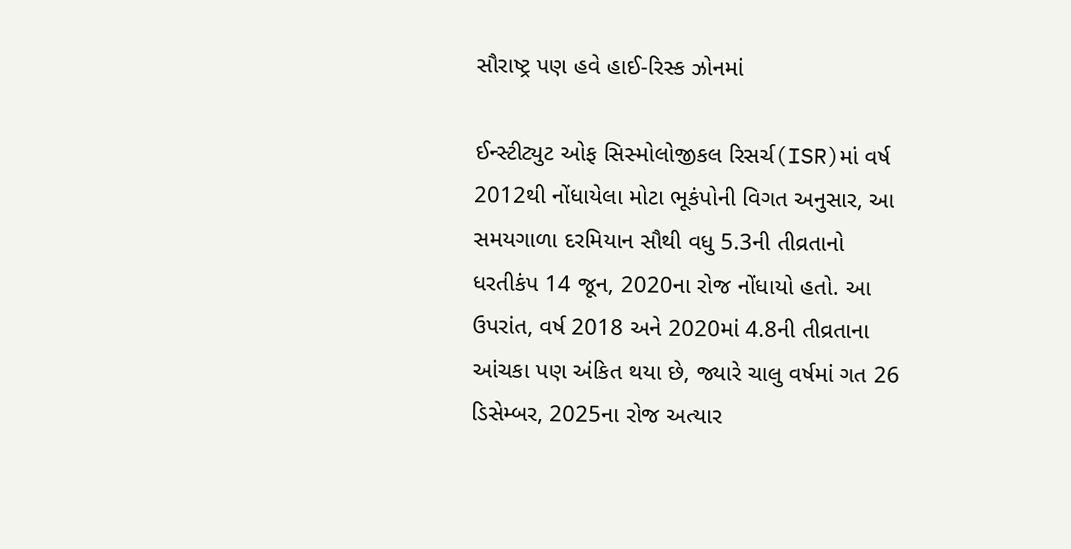સૌરાષ્ટ્ર પણ હવે હાઈ-રિસ્ક ઝોનમાં

ઈન્સ્ટીટ્યુટ ઓફ સિસ્મોલોજીકલ રિસર્ચ(ISR)માં વર્ષ 2012થી નોંધાયેલા મોટા ભૂકંપોની વિગત અનુસાર, આ સમયગાળા દરમિયાન સૌથી વધુ 5.3ની તીવ્રતાનો ધરતીકંપ 14 જૂન, 2020ના રોજ નોંધાયો હતો. આ ઉપરાંત, વર્ષ 2018 અને 2020માં 4.8ની તીવ્રતાના આંચકા પણ અંકિત થયા છે, જ્યારે ચાલુ વર્ષમાં ગત 26 ડિસેમ્બર, 2025ના રોજ અત્યાર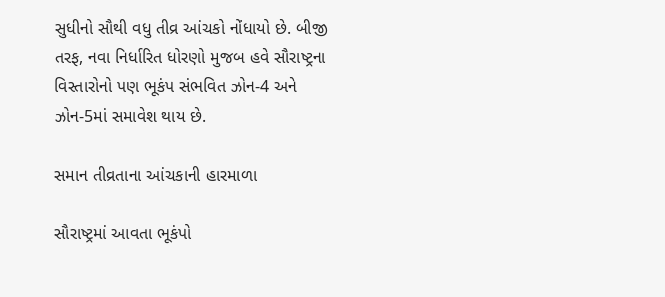સુધીનો સૌથી વધુ તીવ્ર આંચકો નોંધાયો છે. બીજી તરફ, નવા નિર્ધારિત ધોરણો મુજબ હવે સૌરાષ્ટ્રના વિસ્તારોનો પણ ભૂકંપ સંભવિત ઝોન-4 અને ઝોન-5માં સમાવેશ થાય છે.

સમાન તીવ્રતાના આંચકાની હારમાળા

સૌરાષ્ટ્રમાં આવતા ભૂકંપો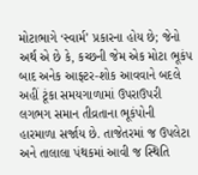મોટાભાગે ‘સ્વાર્મ’ પ્રકારના હોય છે; જેનો અર્થ એ છે કે, કચ્છની જેમ એક મોટા ભૂકંપ બાદ અનેક આફ્ટર-શોક આવવાને બદલે અહીં ટૂંકા સમયગાળામાં ઉપરાઉપરી લગભગ સમાન તીવ્રતાના ભૂકંપોની હારમાળા સર્જાય છે. તાજેતરમાં જ ઉપલેટા અને તાલાલા પંથકમાં આવી જ સ્થિતિ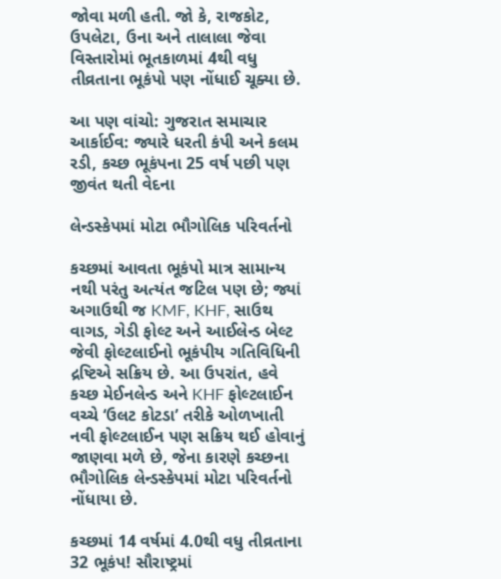જોવા મળી હતી. જો કે, રાજકોટ, ઉપલેટા, ઉના અને તાલાલા જેવા વિસ્તારોમાં ભૂતકાળમાં 4થી વધુ તીવ્રતાના ભૂકંપો પણ નોંધાઈ ચૂક્યા છે.

આ પણ વાંચો: ગુજરાત સમાચાર આર્કાઈવ: જ્યારે ધરતી કંપી અને કલમ રડી, કચ્છ ભૂકંપના 25 વર્ષ પછી પણ જીવંત થતી વેદના

લેન્ડસ્કેપમાં મોટા ભૌગોલિક પરિવર્તનો

કચ્છમાં આવતા ભૂકંપો માત્ર સામાન્ય નથી પરંતુ અત્યંત જટિલ પણ છે; જ્યાં અગાઉથી જ KMF, KHF, સાઉથ વાગડ, ગેડી ફોલ્ટ અને આઈલેન્ડ બેલ્ટ જેવી ફોલ્ટલાઈનો ભૂકંપીય ગતિવિધિની દ્રષ્ટિએ સક્રિય છે. આ ઉપરાંત, હવે કચ્છ મેઈનલેન્ડ અને KHF ફોલ્ટલાઈન વચ્ચે ‘ઉલટ કોટડા’ તરીકે ઓળખાતી નવી ફોલ્ટલાઈન પણ સક્રિય થઈ હોવાનું જાણવા મળે છે, જેના કારણે કચ્છના ભૌગોલિક લેન્ડસ્કેપમાં મોટા પરિવર્તનો નોંધાયા છે.

કચ્છમાં 14 વર્ષમાં 4.0થી વધુ તીવ્રતાના 32 ભૂકંપ! સૌરાષ્ટ્રમાં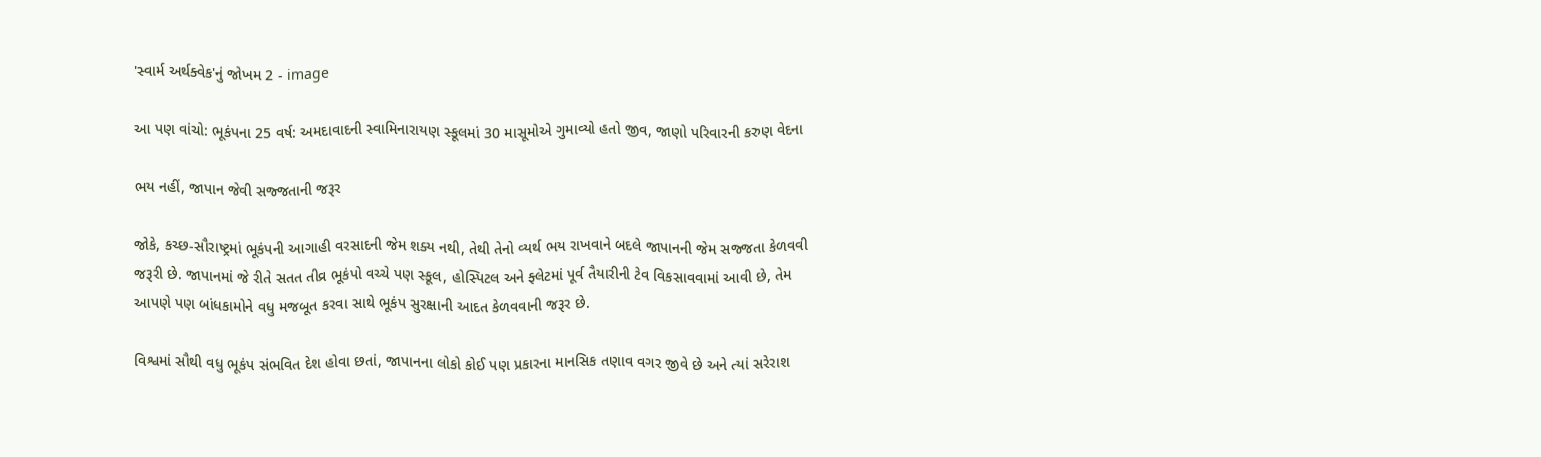'સ્વાર્મ અર્થક્વેક'નું જોખમ 2 - image

આ પણ વાંચો: ભૂકંપના 25 વર્ષ: અમદાવાદની સ્વામિનારાયણ સ્કૂલમાં 30 માસૂમોએ ગુમાવ્યો હતો જીવ, જાણો પરિવારની કરુણ વેદના

ભય નહીં, જાપાન જેવી સજ્જતાની જરૂર

જોકે, કચ્છ-સૌરાષ્ટ્રમાં ભૂકંપની આગાહી વરસાદની જેમ શક્ય નથી, તેથી તેનો વ્યર્થ ભય રાખવાને બદલે જાપાનની જેમ સજ્જતા કેળવવી જરૂરી છે. જાપાનમાં જે રીતે સતત તીવ્ર ભૂકંપો વચ્ચે પણ સ્કૂલ, હોસ્પિટલ અને ફ્લેટમાં પૂર્વ તૈયારીની ટેવ વિકસાવવામાં આવી છે, તેમ આપણે પણ બાંધકામોને વધુ મજબૂત કરવા સાથે ભૂકંપ સુરક્ષાની આદત કેળવવાની જરૂર છે.

વિશ્વમાં સૌથી વધુ ભૂકંપ સંભવિત દેશ હોવા છતાં, જાપાનના લોકો કોઈ પણ પ્રકારના માનસિક તણાવ વગર જીવે છે અને ત્યાં સરેરાશ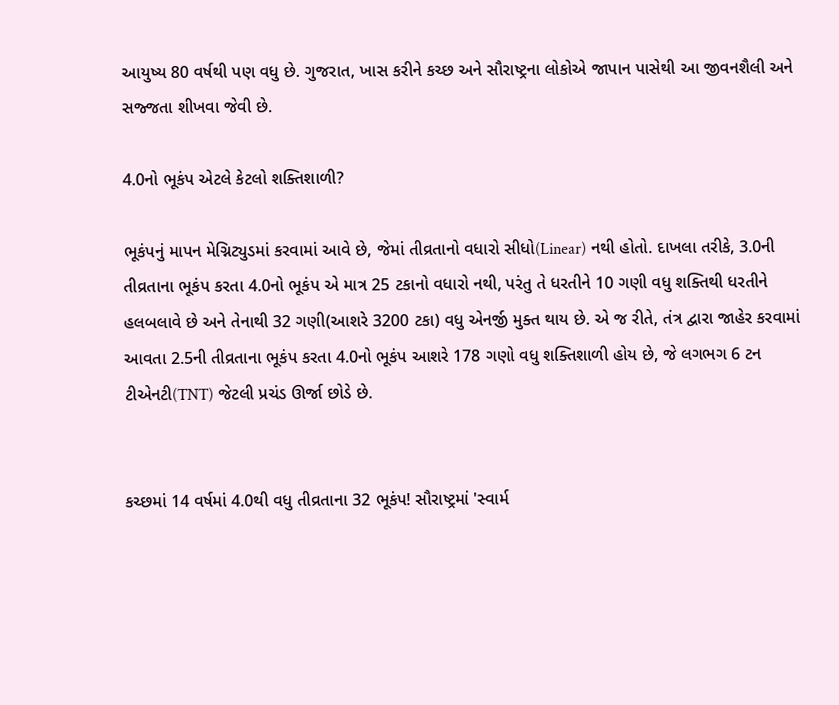આયુષ્ય 80 વર્ષથી પણ વધુ છે. ગુજરાત, ખાસ કરીને કચ્છ અને સૌરાષ્ટ્રના લોકોએ જાપાન પાસેથી આ જીવનશૈલી અને સજ્જતા શીખવા જેવી છે.

4.0નો ભૂકંપ એટલે કેટલો શક્તિશાળી?

ભૂકંપનું માપન મેગ્નિટ્યુડમાં કરવામાં આવે છે, જેમાં તીવ્રતાનો વધારો સીધો(Linear) નથી હોતો. દાખલા તરીકે, 3.0ની તીવ્રતાના ભૂકંપ કરતા 4.0નો ભૂકંપ એ માત્ર 25 ટકાનો વધારો નથી, પરંતુ તે ધરતીને 10 ગણી વધુ શક્તિથી ધરતીને હલબલાવે છે અને તેનાથી 32 ગણી(આશરે 3200 ટકા) વધુ એનર્જી મુક્ત થાય છે. એ જ રીતે, તંત્ર દ્વારા જાહેર કરવામાં આવતા 2.5ની તીવ્રતાના ભૂકંપ કરતા 4.0નો ભૂકંપ આશરે 178 ગણો વધુ શક્તિશાળી હોય છે, જે લગભગ 6 ટન ટીએનટી(TNT) જેટલી પ્રચંડ ઊર્જા છોડે છે.


કચ્છમાં 14 વર્ષમાં 4.0થી વધુ તીવ્રતાના 32 ભૂકંપ! સૌરાષ્ટ્રમાં 'સ્વાર્મ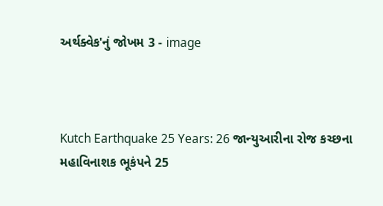અર્થક્વેક'નું જોખમ 3 - image



Kutch Earthquake 25 Years: 26 જાન્યુઆરીના રોજ કચ્છના મહાવિનાશક ભૂકંપને 25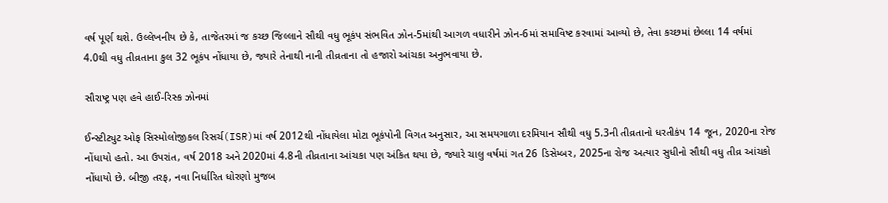વર્ષ પૂર્ણ થશે. ઉલ્લેખનીય છે કે, તાજેતરમાં જ કચ્છ જિલ્લાને સૌથી વધુ ભૂકંપ સંભવિત ઝોન-5માંથી આગળ વધારીને ઝોન-6માં સમાવિષ્ટ કરવામાં આવ્યો છે, તેવા કચ્છમાં છેલ્લા 14 વર્ષમાં 4.0થી વધુ તીવ્રતાના કુલ 32 ભૂકંપ નોંધાયા છે, જ્યારે તેનાથી નાની તીવ્રતાના તો હજારો આંચકા અનુભવાયા છે.

સૌરાષ્ટ્ર પણ હવે હાઈ-રિસ્ક ઝોનમાં

ઈન્સ્ટીટ્યુટ ઓફ સિસ્મોલોજીકલ રિસર્ચ(ISR)માં વર્ષ 2012થી નોંધાયેલા મોટા ભૂકંપોની વિગત અનુસાર, આ સમયગાળા દરમિયાન સૌથી વધુ 5.3ની તીવ્રતાનો ધરતીકંપ 14 જૂન, 2020ના રોજ નોંધાયો હતો. આ ઉપરાંત, વર્ષ 2018 અને 2020માં 4.8ની તીવ્રતાના આંચકા પણ અંકિત થયા છે, જ્યારે ચાલુ વર્ષમાં ગત 26 ડિસેમ્બર, 2025ના રોજ અત્યાર સુધીનો સૌથી વધુ તીવ્ર આંચકો નોંધાયો છે. બીજી તરફ, નવા નિર્ધારિત ધોરણો મુજબ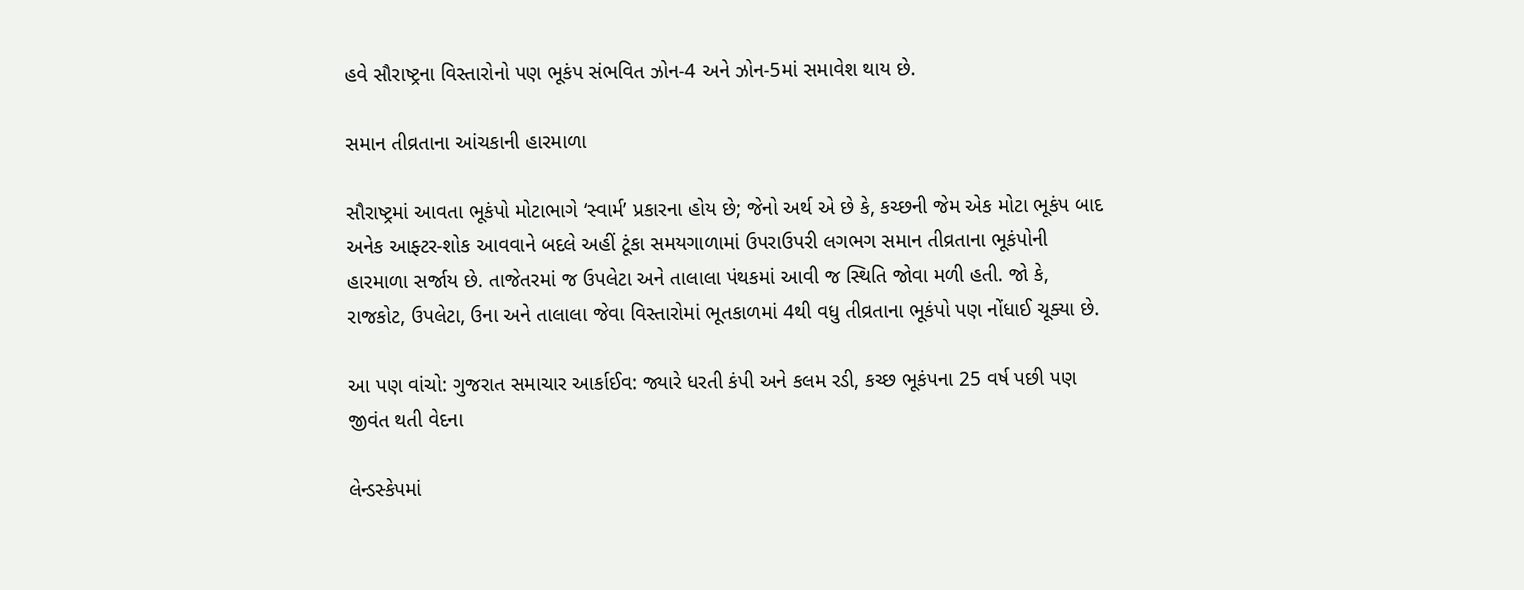હવે સૌરાષ્ટ્રના વિસ્તારોનો પણ ભૂકંપ સંભવિત ઝોન-4 અને ઝોન-5માં સમાવેશ થાય છે.

સમાન તીવ્રતાના આંચકાની હારમાળા

સૌરાષ્ટ્રમાં આવતા ભૂકંપો મોટાભાગે ‘સ્વાર્મ’ પ્રકારના હોય છે; જેનો અર્થ એ છે કે, કચ્છની જેમ એક મોટા ભૂકંપ બાદ અનેક આફ્ટર-શોક આવવાને બદલે અહીં ટૂંકા સમયગાળામાં ઉપરાઉપરી લગભગ સમાન તીવ્રતાના ભૂકંપોની હારમાળા સર્જાય છે. તાજેતરમાં જ ઉપલેટા અને તાલાલા પંથકમાં આવી જ સ્થિતિ જોવા મળી હતી. જો કે, રાજકોટ, ઉપલેટા, ઉના અને તાલાલા જેવા વિસ્તારોમાં ભૂતકાળમાં 4થી વધુ તીવ્રતાના ભૂકંપો પણ નોંધાઈ ચૂક્યા છે.

આ પણ વાંચો: ગુજરાત સમાચાર આર્કાઈવ: જ્યારે ધરતી કંપી અને કલમ રડી, કચ્છ ભૂકંપના 25 વર્ષ પછી પણ જીવંત થતી વેદના

લેન્ડસ્કેપમાં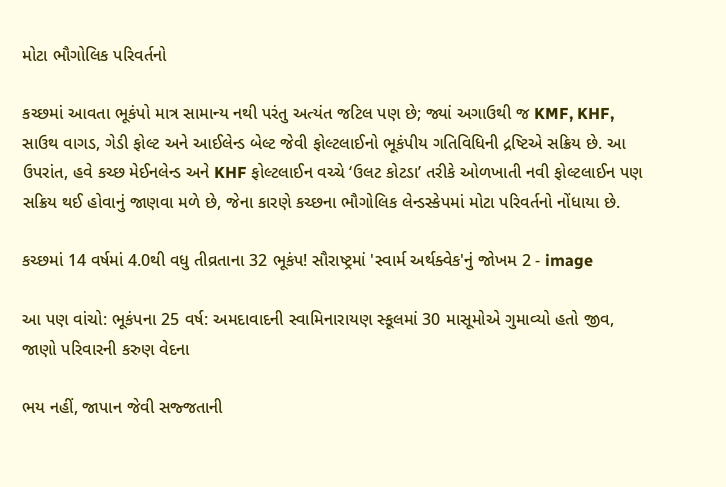મોટા ભૌગોલિક પરિવર્તનો

કચ્છમાં આવતા ભૂકંપો માત્ર સામાન્ય નથી પરંતુ અત્યંત જટિલ પણ છે; જ્યાં અગાઉથી જ KMF, KHF, સાઉથ વાગડ, ગેડી ફોલ્ટ અને આઈલેન્ડ બેલ્ટ જેવી ફોલ્ટલાઈનો ભૂકંપીય ગતિવિધિની દ્રષ્ટિએ સક્રિય છે. આ ઉપરાંત, હવે કચ્છ મેઈનલેન્ડ અને KHF ફોલ્ટલાઈન વચ્ચે ‘ઉલટ કોટડા’ તરીકે ઓળખાતી નવી ફોલ્ટલાઈન પણ સક્રિય થઈ હોવાનું જાણવા મળે છે, જેના કારણે કચ્છના ભૌગોલિક લેન્ડસ્કેપમાં મોટા પરિવર્તનો નોંધાયા છે.

કચ્છમાં 14 વર્ષમાં 4.0થી વધુ તીવ્રતાના 32 ભૂકંપ! સૌરાષ્ટ્રમાં 'સ્વાર્મ અર્થક્વેક'નું જોખમ 2 - image

આ પણ વાંચો: ભૂકંપના 25 વર્ષ: અમદાવાદની સ્વામિનારાયણ સ્કૂલમાં 30 માસૂમોએ ગુમાવ્યો હતો જીવ, જાણો પરિવારની કરુણ વેદના

ભય નહીં, જાપાન જેવી સજ્જતાની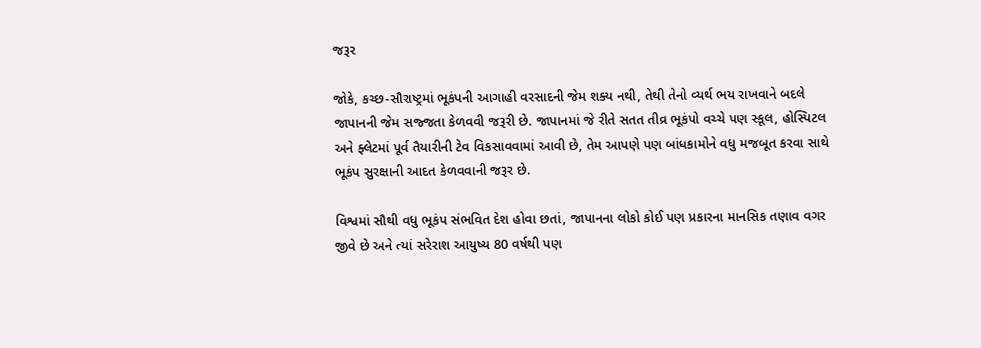જરૂર

જોકે, કચ્છ-સૌરાષ્ટ્રમાં ભૂકંપની આગાહી વરસાદની જેમ શક્ય નથી, તેથી તેનો વ્યર્થ ભય રાખવાને બદલે જાપાનની જેમ સજ્જતા કેળવવી જરૂરી છે. જાપાનમાં જે રીતે સતત તીવ્ર ભૂકંપો વચ્ચે પણ સ્કૂલ, હોસ્પિટલ અને ફ્લેટમાં પૂર્વ તૈયારીની ટેવ વિકસાવવામાં આવી છે, તેમ આપણે પણ બાંધકામોને વધુ મજબૂત કરવા સાથે ભૂકંપ સુરક્ષાની આદત કેળવવાની જરૂર છે.

વિશ્વમાં સૌથી વધુ ભૂકંપ સંભવિત દેશ હોવા છતાં, જાપાનના લોકો કોઈ પણ પ્રકારના માનસિક તણાવ વગર જીવે છે અને ત્યાં સરેરાશ આયુષ્ય 80 વર્ષથી પણ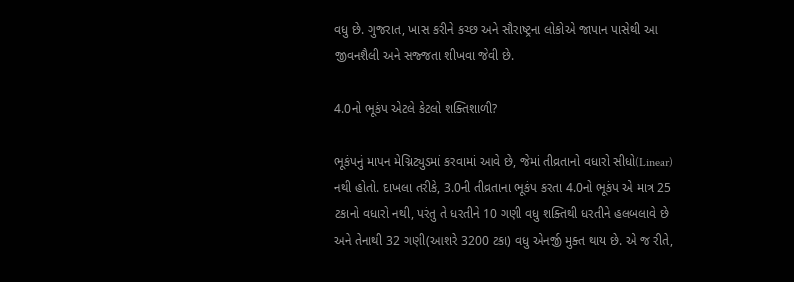વધુ છે. ગુજરાત, ખાસ કરીને કચ્છ અને સૌરાષ્ટ્રના લોકોએ જાપાન પાસેથી આ જીવનશૈલી અને સજ્જતા શીખવા જેવી છે.

4.0નો ભૂકંપ એટલે કેટલો શક્તિશાળી?

ભૂકંપનું માપન મેગ્નિટ્યુડમાં કરવામાં આવે છે, જેમાં તીવ્રતાનો વધારો સીધો(Linear) નથી હોતો. દાખલા તરીકે, 3.0ની તીવ્રતાના ભૂકંપ કરતા 4.0નો ભૂકંપ એ માત્ર 25 ટકાનો વધારો નથી, પરંતુ તે ધરતીને 10 ગણી વધુ શક્તિથી ધરતીને હલબલાવે છે અને તેનાથી 32 ગણી(આશરે 3200 ટકા) વધુ એનર્જી મુક્ત થાય છે. એ જ રીતે,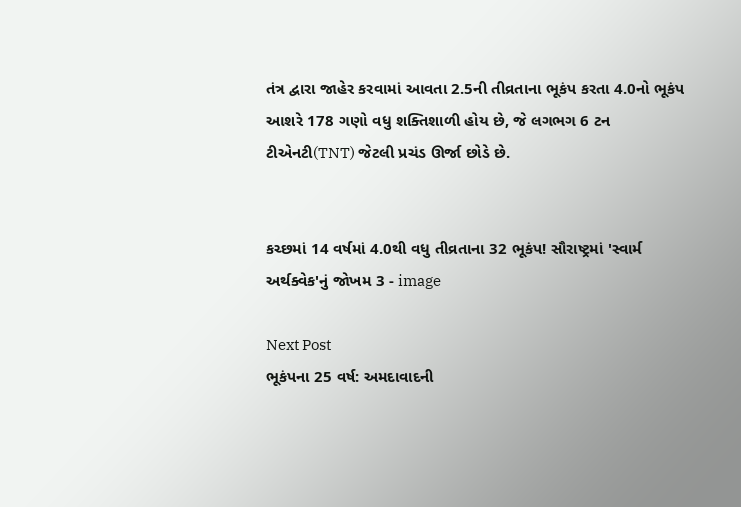તંત્ર દ્વારા જાહેર કરવામાં આવતા 2.5ની તીવ્રતાના ભૂકંપ કરતા 4.0નો ભૂકંપ આશરે 178 ગણો વધુ શક્તિશાળી હોય છે, જે લગભગ 6 ટન ટીએનટી(TNT) જેટલી પ્રચંડ ઊર્જા છોડે છે.


કચ્છમાં 14 વર્ષમાં 4.0થી વધુ તીવ્રતાના 32 ભૂકંપ! સૌરાષ્ટ્રમાં 'સ્વાર્મ અર્થક્વેક'નું જોખમ 3 - image

Next Post
ભૂકંપના 25 વર્ષ: અમદાવાદની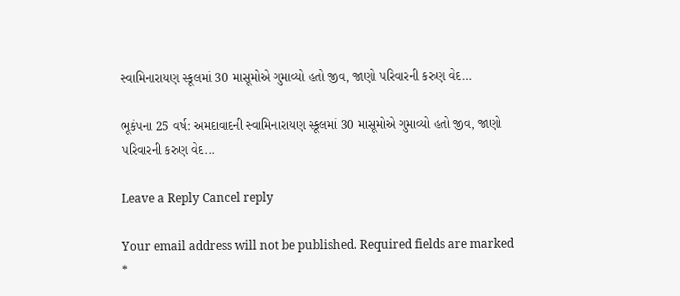સ્વામિનારાયણ સ્કૂલમાં 30 માસૂમોએ ગુમાવ્યો હતો જીવ, જાણો પરિવારની કરુણ વેદ…

ભૂકંપના 25 વર્ષ: અમદાવાદની સ્વામિનારાયણ સ્કૂલમાં 30 માસૂમોએ ગુમાવ્યો હતો જીવ, જાણો પરિવારની કરુણ વેદ...

Leave a Reply Cancel reply

Your email address will not be published. Required fields are marked *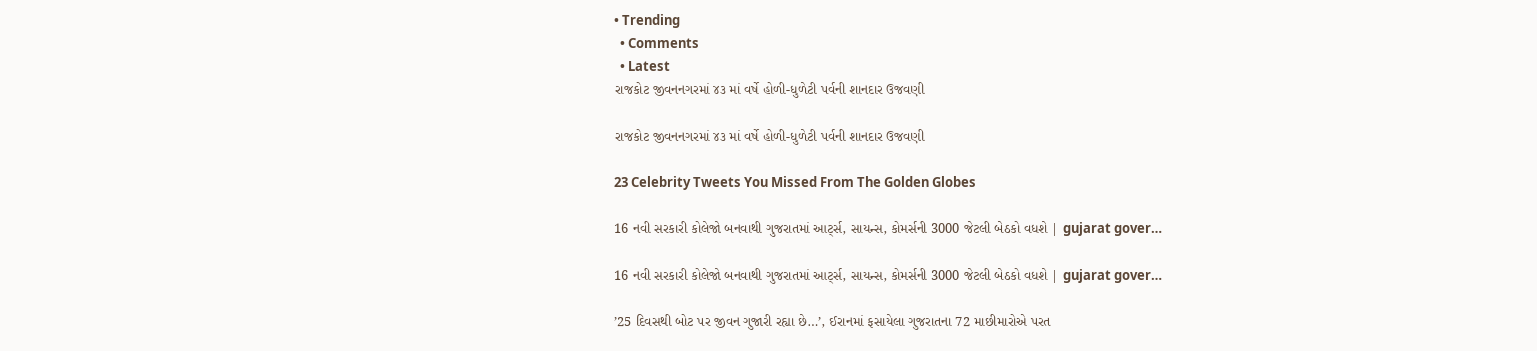• Trending
  • Comments
  • Latest
રાજકોટ જીવનનગરમાં ૪૩ માં વર્ષે હોળી-ધુળેટી પર્વની શાનદાર ઉજવણી

રાજકોટ જીવનનગરમાં ૪૩ માં વર્ષે હોળી-ધુળેટી પર્વની શાનદાર ઉજવણી

23 Celebrity Tweets You Missed From The Golden Globes

16 નવી સરકારી કોલેજો બનવાથી ગુજરાતમાં આર્ટ્સ, સાયન્સ, કોમર્સની 3000 જેટલી બેઠકો વધશે | gujarat gover…

16 નવી સરકારી કોલેજો બનવાથી ગુજરાતમાં આર્ટ્સ, સાયન્સ, કોમર્સની 3000 જેટલી બેઠકો વધશે | gujarat gover…

’25 દિવસથી બોટ પર જીવન ગુજારી રહ્યા છે…’, ઈરાનમાં ફસાયેલા ગુજરાતના 72 માછીમારોએ પરત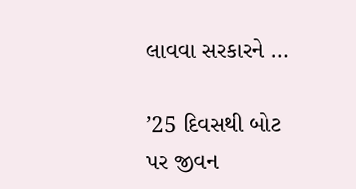લાવવા સરકારને …

’25 દિવસથી બોટ પર જીવન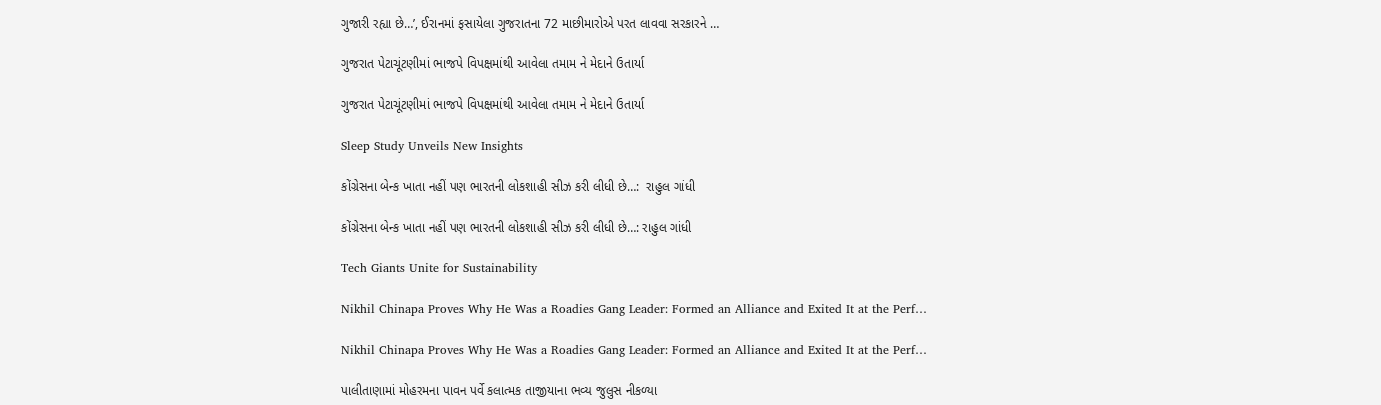ગુજારી રહ્યા છે…’, ઈરાનમાં ફસાયેલા ગુજરાતના 72 માછીમારોએ પરત લાવવા સરકારને …

ગુજરાત પેટાચૂંટણીમાં ભાજપે વિપક્ષમાંથી આવેલા તમામ ને મેદાને ઉતાર્યા

ગુજરાત પેટાચૂંટણીમાં ભાજપે વિપક્ષમાંથી આવેલા તમામ ને મેદાને ઉતાર્યા

Sleep Study Unveils New Insights

કોંગ્રેસના બેન્ક ખાતા નહીં પણ ભારતની લોકશાહી સીઝ કરી લીધી છે…:  રાહુલ ગાંધી

કોંગ્રેસના બેન્ક ખાતા નહીં પણ ભારતની લોકશાહી સીઝ કરી લીધી છે…: રાહુલ ગાંધી

Tech Giants Unite for Sustainability

Nikhil Chinapa Proves Why He Was a Roadies Gang Leader: Formed an Alliance and Exited It at the Perf…

Nikhil Chinapa Proves Why He Was a Roadies Gang Leader: Formed an Alliance and Exited It at the Perf…

પાલીતાણામાં મોહરમના પાવન પર્વે કલાત્મક તાજીયાના ભવ્ય જુલુસ નીકળ્યા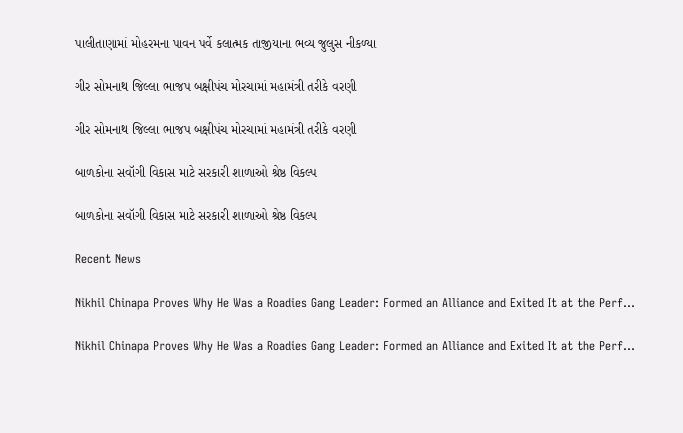પાલીતાણામાં મોહરમના પાવન પર્વે કલાત્મક તાજીયાના ભવ્ય જુલુસ નીકળ્યા

ગીર સોમનાથ જિલ્લા ભાજપ બક્ષીપંચ મોરચામાં મહામંત્રી તરીકે વરણી

ગીર સોમનાથ જિલ્લા ભાજપ બક્ષીપંચ મોરચામાં મહામંત્રી તરીકે વરણી

બાળકોના સવૉગી વિકાસ માટે સરકારી શાળાઓ શ્રેષ્ઠ વિકલ્પ

બાળકોના સવૉગી વિકાસ માટે સરકારી શાળાઓ શ્રેષ્ઠ વિકલ્પ

Recent News

Nikhil Chinapa Proves Why He Was a Roadies Gang Leader: Formed an Alliance and Exited It at the Perf…

Nikhil Chinapa Proves Why He Was a Roadies Gang Leader: Formed an Alliance and Exited It at the Perf…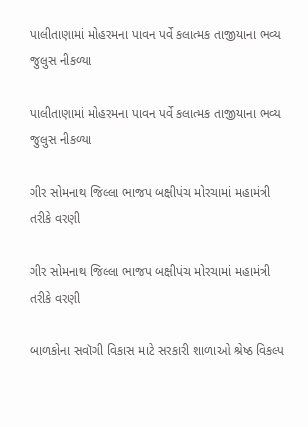પાલીતાણામાં મોહરમના પાવન પર્વે કલાત્મક તાજીયાના ભવ્ય જુલુસ નીકળ્યા

પાલીતાણામાં મોહરમના પાવન પર્વે કલાત્મક તાજીયાના ભવ્ય જુલુસ નીકળ્યા

ગીર સોમનાથ જિલ્લા ભાજપ બક્ષીપંચ મોરચામાં મહામંત્રી તરીકે વરણી

ગીર સોમનાથ જિલ્લા ભાજપ બક્ષીપંચ મોરચામાં મહામંત્રી તરીકે વરણી

બાળકોના સવૉગી વિકાસ માટે સરકારી શાળાઓ શ્રેષ્ઠ વિકલ્પ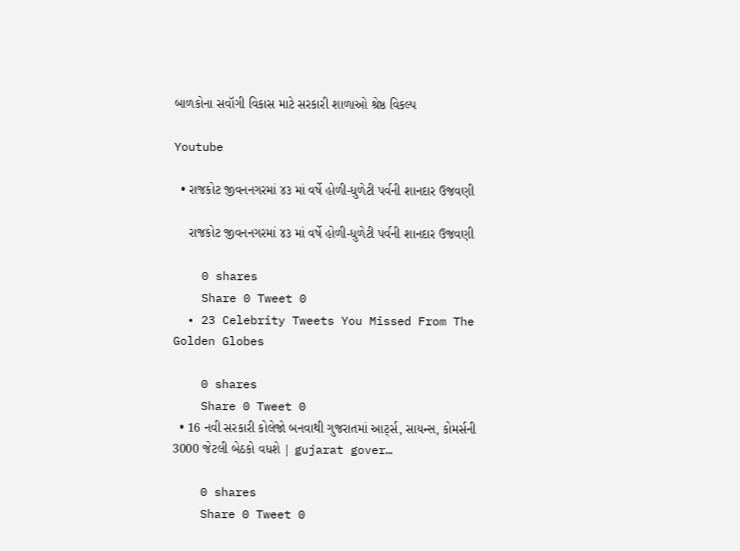બાળકોના સવૉગી વિકાસ માટે સરકારી શાળાઓ શ્રેષ્ઠ વિકલ્પ

Youtube

  • રાજકોટ જીવનનગરમાં ૪૩ માં વર્ષે હોળી-ધુળેટી પર્વની શાનદાર ઉજવણી

    રાજકોટ જીવનનગરમાં ૪૩ માં વર્ષે હોળી-ધુળેટી પર્વની શાનદાર ઉજવણી

    0 shares
    Share 0 Tweet 0
  • 23 Celebrity Tweets You Missed From The Golden Globes

    0 shares
    Share 0 Tweet 0
  • 16 નવી સરકારી કોલેજો બનવાથી ગુજરાતમાં આર્ટ્સ, સાયન્સ, કોમર્સની 3000 જેટલી બેઠકો વધશે | gujarat gover…

    0 shares
    Share 0 Tweet 0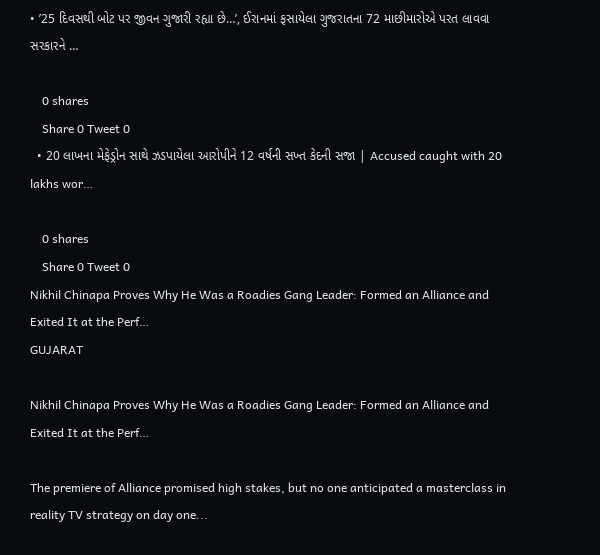• ’25 દિવસથી બોટ પર જીવન ગુજારી રહ્યા છે…’, ઈરાનમાં ફસાયેલા ગુજરાતના 72 માછીમારોએ પરત લાવવા સરકારને …

    0 shares
    Share 0 Tweet 0
  • 20 લાખના મેફેડ્રોન સાથે ઝડપાયેલા આરોપીને 12 વર્ષની સખ્ત કેદની સજા | Accused caught with 20 lakhs wor…

    0 shares
    Share 0 Tweet 0
Nikhil Chinapa Proves Why He Was a Roadies Gang Leader: Formed an Alliance and Exited It at the Perf…
GUJARAT

Nikhil Chinapa Proves Why He Was a Roadies Gang Leader: Formed an Alliance and Exited It at the Perf…

The premiere of Alliance promised high stakes, but no one anticipated a masterclass in reality TV strategy on day one...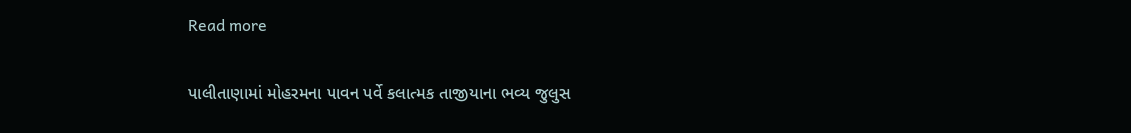Read more

પાલીતાણામાં મોહરમના પાવન પર્વે કલાત્મક તાજીયાના ભવ્ય જુલુસ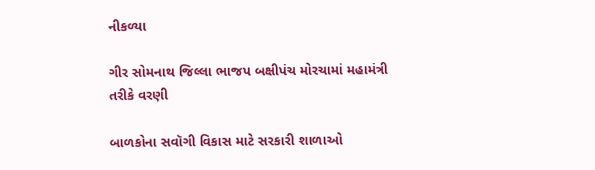નીકળ્યા

ગીર સોમનાથ જિલ્લા ભાજપ બક્ષીપંચ મોરચામાં મહામંત્રી તરીકે વરણી

બાળકોના સવૉગી વિકાસ માટે સરકારી શાળાઓ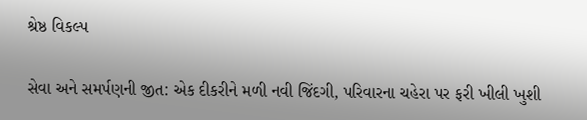શ્રેષ્ઠ વિકલ્પ

સેવા અને સમર્પણની જીત: એક દીકરીને મળી નવી જિંદગી, પરિવારના ચહેરા પર ફરી ખીલી ખુશી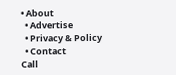• About
  • Advertise
  • Privacy & Policy
  • Contact
Call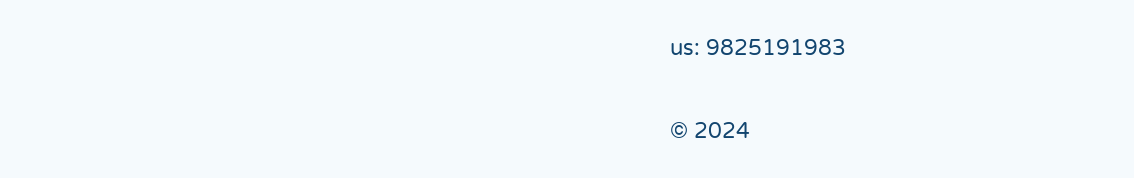us: 9825191983

© 2024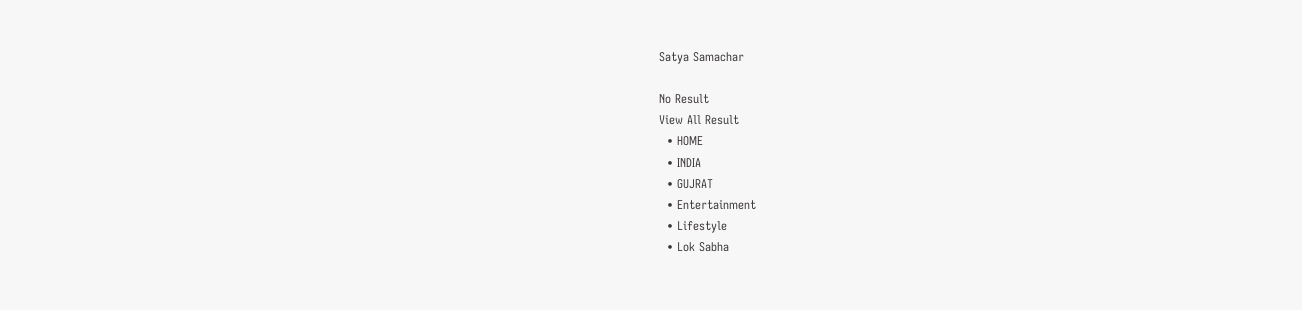Satya Samachar

No Result
View All Result
  • HOME
  • INDIA
  • GUJRAT
  • Entertainment
  • Lifestyle
  • Lok Sabha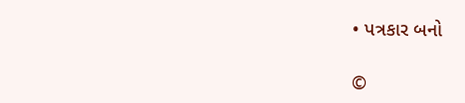• પત્રકાર બનો

©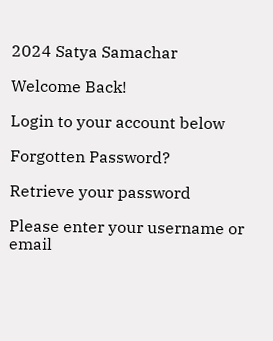2024 Satya Samachar

Welcome Back!

Login to your account below

Forgotten Password?

Retrieve your password

Please enter your username or email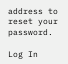address to reset your password.

Log In